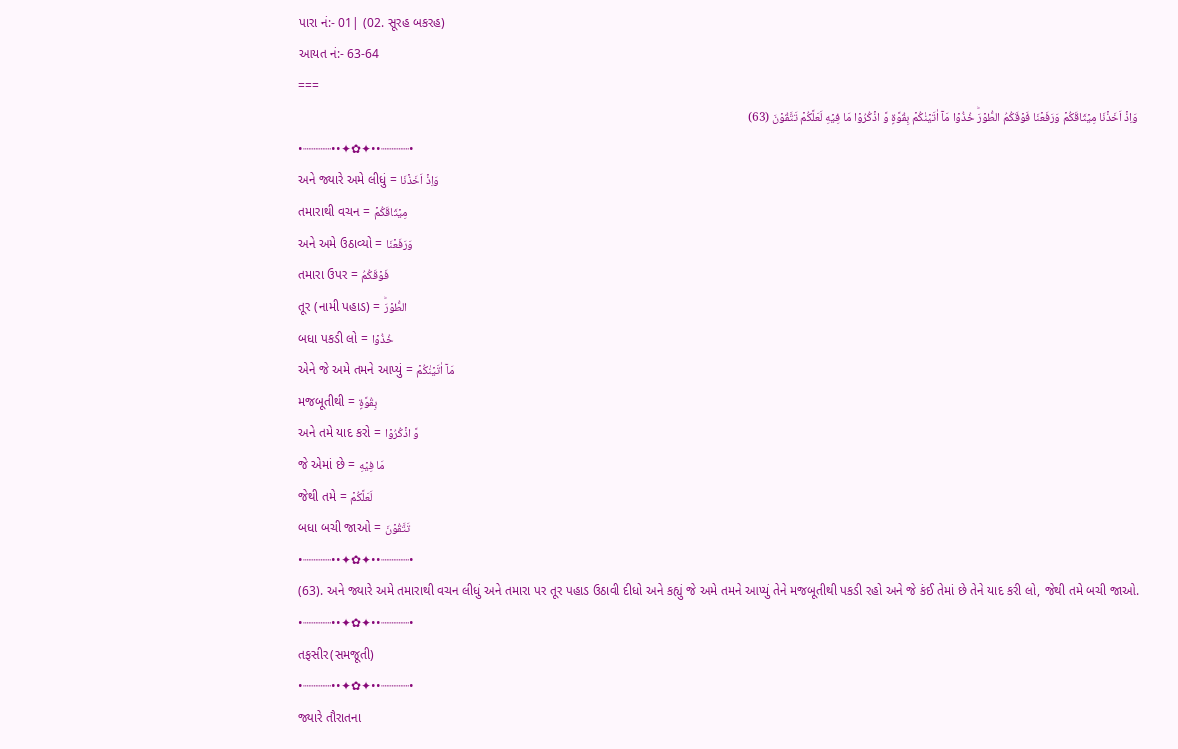પારા નં:- 01| (02. સૂરહ બકરહ)
આયત નં:- 63-64
===
وَاِذۡ اَخَذۡنَا مِيۡثَاقَكُمۡ وَرَفَعۡنَا فَوۡقَكُمُ الطُّوۡرَؕ خُذُوۡا مَآ اٰتَيۡنٰكُمۡ بِقُوَّةٍ وَّ اذۡكُرُوۡا مَا فِيۡهِ لَعَلَّكُمۡ تَتَّقُوۡنَ (63)
•┈┈┈┈••✦✿✦••┈┈┈┈•
અને જ્યારે અમે લીધું = وَاِذۡ اَخَذۡنَا
તમારાથી વચન = مِيۡثَاقَكُمۡ
અને અમે ઉઠાવ્યો = وَرَفَعۡنَا
તમારા ઉપર = فَوۡقَكُمُ
તૂર (નામી પહાડ) = الطُّوۡرَؕ
બધા પકડી લો = خُذُوۡا
એને જે અમે તમને આપ્યું = مَآ اٰتَيۡنٰكُمۡ
મજબૂતીથી = بِقُوَّةٍ
અને તમે યાદ કરો = وَّ اذۡكُرُوۡا
જે એમાં છે = مَا فِيۡهِ
જેથી તમે = لَعَلَّكُمۡ
બધા બચી જાઓ = تَتَّقُوۡنَ
•┈┈┈┈••✦✿✦••┈┈┈┈•
(63). અને જ્યારે અમે તમારાથી વચન લીધું અને તમારા પર તૂર પહાડ ઉઠાવી દીધો અને કહ્યું જે અમે તમને આપ્યું તેને મજબૂતીથી પકડી રહો અને જે કંઈ તેમાં છે તેને યાદ કરી લો, જેથી તમે બચી જાઓ.
•┈┈┈┈••✦✿✦••┈┈┈┈•
તફસીર(સમજૂતી)
•┈┈┈┈••✦✿✦••┈┈┈┈•
જ્યારે તૌરાતના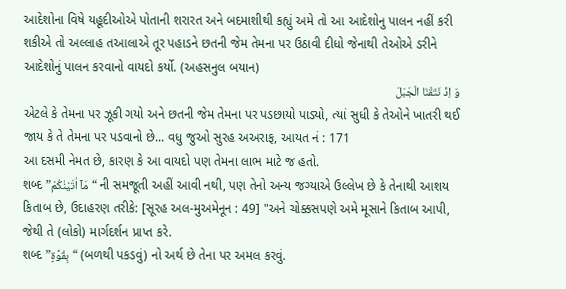આદેશોના વિષે યહૂદીઓએ પોતાની શરારત અને બદમાશીથી કહ્યું અમે તો આ આદેશોનુ પાલન નહીં કરી શકીએ તો અલ્લાહ તઆલાએ તૂર પહાડને છતની જેમ તેમના પર ઉઠાવી દીધો જેનાથી તેઓએ ડરીને આદેશોનું પાલન કરવાનો વાયદો કર્યો. (અહસનુલ બયાન)
وَ اِذْ نَتَقْنَا الْجَبَلَ
એટલે કે તેમના પર ઝૂકી ગયો અને છતની જેમ તેમના પર પડછાયો પાડ્યો, ત્યાં સુધી કે તેઓને ખાતરી થઈ જાય કે તે તેમના પર પડવાનો છે... વધુ જુઓ સુરહ અઅરાફ, આયત નં : 171
આ દસમી નેમત છે, કારણ કે આ વાયદો પણ તેમના લાભ માટે જ હતો.
શબ્દ ”مَاۤ اٰتَيْنٰكُمْ“ ની સમજૂતી અહીં આવી નથી, પણ તેનો અન્ય જગ્યાએ ઉલ્લેખ છે કે તેનાથી આશય કિતાબ છે, ઉદાહરણ તરીકે: [સૂરહ અલ-મુઅમેનૂન : 49] "અને ચોક્કસપણે અમે મૂસાને કિતાબ આપી, જેથી તે (લોકો) માર્ગદર્શન પ્રાપ્ત કરે.
શબ્દ ”بِقُوَّةٍ“ (બળથી પકડવું) નો અર્થ છે તેના પર અમલ કરવું.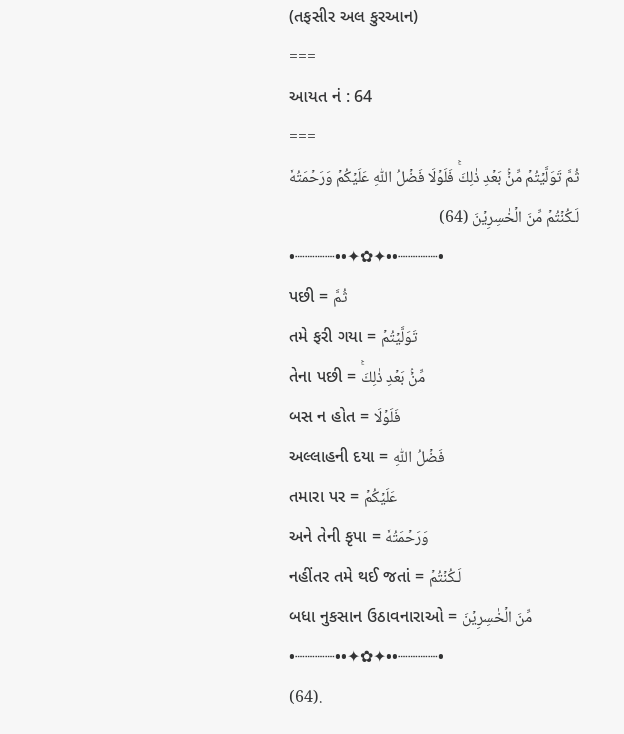(તફસીર અલ કુરઆન)
===
આયત નં : 64
===
ثُمَّ تَوَلَّيۡتُمۡ مِّنۡۢ بَعۡدِ ذٰلِكَۚ فَلَوۡلَا فَضۡلُ اللّٰهِ عَلَيۡكُمۡ وَرَحۡمَتُهٗ لَـكُنۡتُمۡ مِّنَ الۡخٰسِرِيۡنَ (64)
•┈┈┈┈••✦✿✦••┈┈┈┈•
પછી = ثُمَّ
તમે ફરી ગયા = تَوَلَّيۡتُمۡ
તેના પછી = مِّنۡۢ بَعۡدِ ذٰلِكَۚ
બસ ન હોત = فَلَوۡلَا
અલ્લાહની દયા = فَضۡلُ اللّٰهِ
તમારા પર = عَلَيۡكُمۡ
અને તેની કૃપા = وَرَحۡمَتُهٗ
નહીંતર તમે થઈ જતાં = لَـكُنۡتُمۡ
બધા નુકસાન ઉઠાવનારાઓ = مِّنَ الۡخٰسِرِيۡنَ
•┈┈┈┈••✦✿✦••┈┈┈┈•
(64).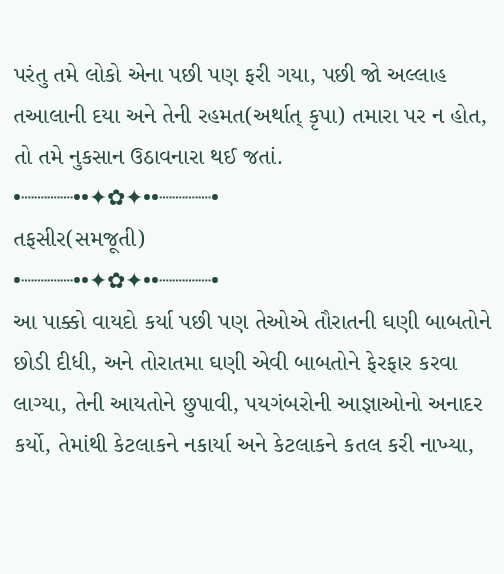પરંતુ તમે લોકો એના પછી પણ ફરી ગયા, પછી જો અલ્લાહ તઆલાની દયા અને તેની રહમત(અર્થાત્ કૃપા) તમારા પર ન હોત, તો તમે નુકસાન ઉઠાવનારા થઈ જતાં.
•┈┈┈┈••✦✿✦••┈┈┈┈•
તફસીર(સમજૂતી)
•┈┈┈┈••✦✿✦••┈┈┈┈•
આ પાક્કો વાયદો કર્યા પછી પણ તેઓએ તૌરાતની ઘણી બાબતોને છોડી દીધી, અને તોરાતમા ઘણી એવી બાબતોને ફેરફાર કરવા લાગ્યા, તેની આયતોને છુપાવી, પયગંબરોની આજ્ઞાઓનો અનાદર કર્યો, તેમાંથી કેટલાકને નકાર્યા અને કેટલાકને કતલ કરી નાખ્યા,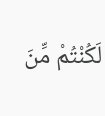لَكُنْتُمْ مِّنَ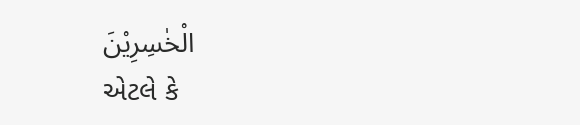الْخٰسِرِيْنَ
એટલે કે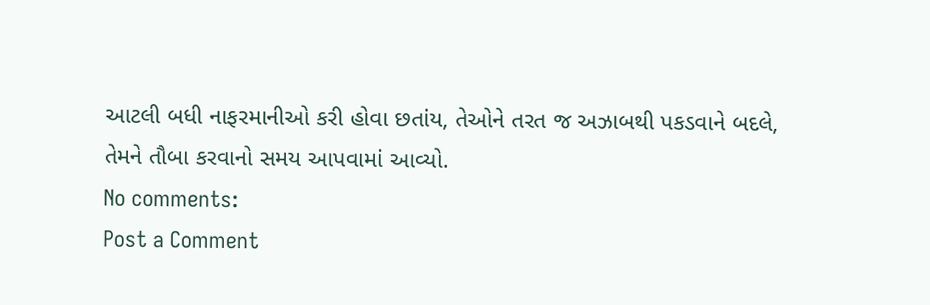આટલી બધી નાફરમાનીઓ કરી હોવા છતાંય, તેઓને તરત જ અઝાબથી પકડવાને બદલે, તેમને તૌબા કરવાનો સમય આપવામાં આવ્યો.
No comments:
Post a Comment